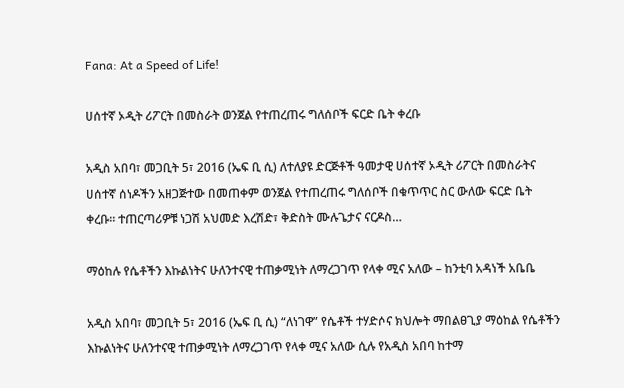Fana: At a Speed of Life!

ሀሰተኛ ኦዲት ሪፖርት በመስራት ወንጀል የተጠረጠሩ ግለሰቦች ፍርድ ቤት ቀረቡ

አዲስ አበባ፣ መጋቢት 5፣ 2016 (ኤፍ ቢ ሲ) ለተለያዩ ድርጅቶች ዓመታዊ ሀሰተኛ ኦዲት ሪፖርት በመስራትና ሀሰተኛ ሰነዶችን አዘጋጅተው በመጠቀም ወንጀል የተጠረጠሩ ግለሰቦች በቁጥጥር ስር ውለው ፍርድ ቤት ቀረቡ። ተጠርጣሪዎቹ ነጋሽ አህመድ እረሽድ፣ ቅድስት ሙሉጌታና ናርዶስ…

ማዕከሉ የሴቶችን እኩልነትና ሁለንተናዊ ተጠቃሚነት ለማረጋገጥ የላቀ ሚና አለው – ከንቲባ አዳነች አቤቤ

አዲስ አበባ፣ መጋቢት 5፣ 2016 (ኤፍ ቢ ሲ) “ለነገዋ” የሴቶች ተሃድሶና ክህሎት ማበልፀጊያ ማዕከል የሴቶችን እኩልነትና ሁለንተናዊ ተጠቃሚነት ለማረጋገጥ የላቀ ሚና አለው ሲሉ የአዲስ አበባ ከተማ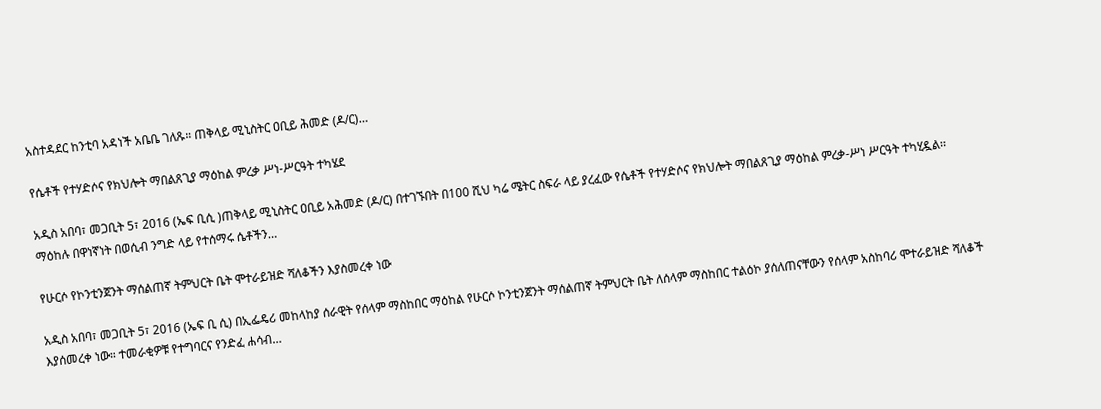አስተዳደር ከንቲባ አዳነች አቤቤ ገለጹ። ጠቅላይ ሚኒስትር ዐቢይ ሕመድ (ዶ/ር)…

የሴቶች የተሃድሶና የክህሎት ማበልጸጊያ ማዕከል ምረቃ ሥነ-ሥርዓት ተካሄደ

አዲስ አበባ፣ መጋቢት 5፣ 2016 (ኤፍ ቢሲ )ጠቅላይ ሚኒስትር ዐቢይ አሕመድ (ዶ/ር) በተገኙበት በ100 ሺህ ካሬ ሜትር ስፍራ ላይ ያረፈው የሴቶች የተሃድሶና የክህሎት ማበልጸጊያ ማዕከል ምረቃ-ሥነ ሥርዓት ተካሂዷል፡፡ ማዕከሉ በዋነኛነት በወሲብ ንግድ ላይ የተሰማሩ ሴቶችን…

የሁርሶ የኮንቲንጀንት ማሰልጠኛ ትምህርት ቤት ሞተራይዝድ ሻለቆችን እያስመረቀ ነው

አዲስ አበባ፣ መጋቢት 5፣ 2016 (ኤፍ ቢ ሲ) በኢፌዴሪ መከላከያ ሰራዊት የሰላም ማስከበር ማዕከል የሁርሶ ኮንቲንጀንት ማሰልጠኛ ትምህርት ቤት ለሰላም ማስከበር ተልዕኮ ያሰለጠናቸውን የሰላም አስከባሪ ሞተራይዝድ ሻለቆች እያሰመረቀ ነው። ተመራቂዎቹ የተግባርና የንድፈ ሐሳብ…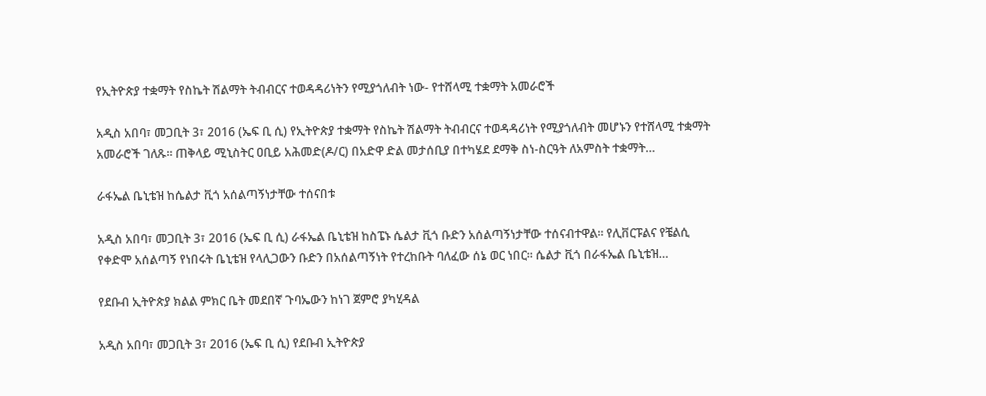የኢትዮጵያ ተቋማት የስኬት ሽልማት ትብብርና ተወዳዳሪነትን የሚያጎለብት ነው- የተሸላሚ ተቋማት አመራሮች

አዲስ አበባ፣ መጋቢት 3፣ 2016 (ኤፍ ቢ ሲ) የኢትዮጵያ ተቋማት የስኬት ሽልማት ትብብርና ተወዳዳሪነት የሚያጎለብት መሆኑን የተሸላሚ ተቋማት አመራሮች ገለጹ፡፡ ጠቅላይ ሚኒስትር ዐቢይ አሕመድ(ዶ/ር) በአድዋ ድል መታሰቢያ በተካሄደ ደማቅ ስነ-ስርዓት ለአምስት ተቋማት…

ራፋኤል ቤኒቴዝ ከሴልታ ቪጎ አሰልጣኝነታቸው ተሰናበቱ

አዲስ አበባ፣ መጋቢት 3፣ 2016 (ኤፍ ቢ ሲ) ራፋኤል ቤኒቴዝ ከስፔኑ ሴልታ ቪጎ ቡድን አሰልጣኝነታቸው ተሰናብተዋል፡፡ የሊቨርፑልና የቼልሲ የቀድሞ አሰልጣኝ የነበሩት ቤኒቴዝ የላሊጋውን ቡድን በአሰልጣኝነት የተረከቡት ባለፈው ሰኔ ወር ነበር፡፡ ሴልታ ቪጎ በራፋኤል ቤኒቴዝ…

የደቡብ ኢትዮጵያ ክልል ምክር ቤት መደበኛ ጉባኤውን ከነገ ጀምሮ ያካሂዳል

አዲስ አበባ፣ መጋቢት 3፣ 2016 (ኤፍ ቢ ሲ) የደቡብ ኢትዮጵያ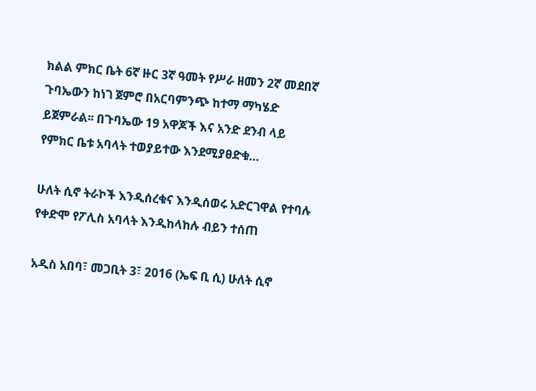ክልል ምክር ቤት 6ኛ ዙር 3ኛ ዓመት የሥራ ዘመን 2ኛ መደበኛ ጉባኤውን ከነገ ጀምሮ በአርባምንጭ ከተማ ማካሄድ ይጀምራል፡፡ በጉባኤው 19 አዋጆች እና አንድ ደንብ ላይ የምክር ቤቱ አባላት ተወያይተው እንደሚያፀድቁ…

ሁለት ሲኖ ትራኮች እንዲሰረቁና እንዲሰወሩ አድርገዋል የተባሉ የቀድሞ የፖሊስ አባላት እንዲከላከሉ ብይን ተሰጠ

አዲስ አበባ፣ መጋቢት 3፣ 2016 (ኤፍ ቢ ሲ) ሁለት ሲኖ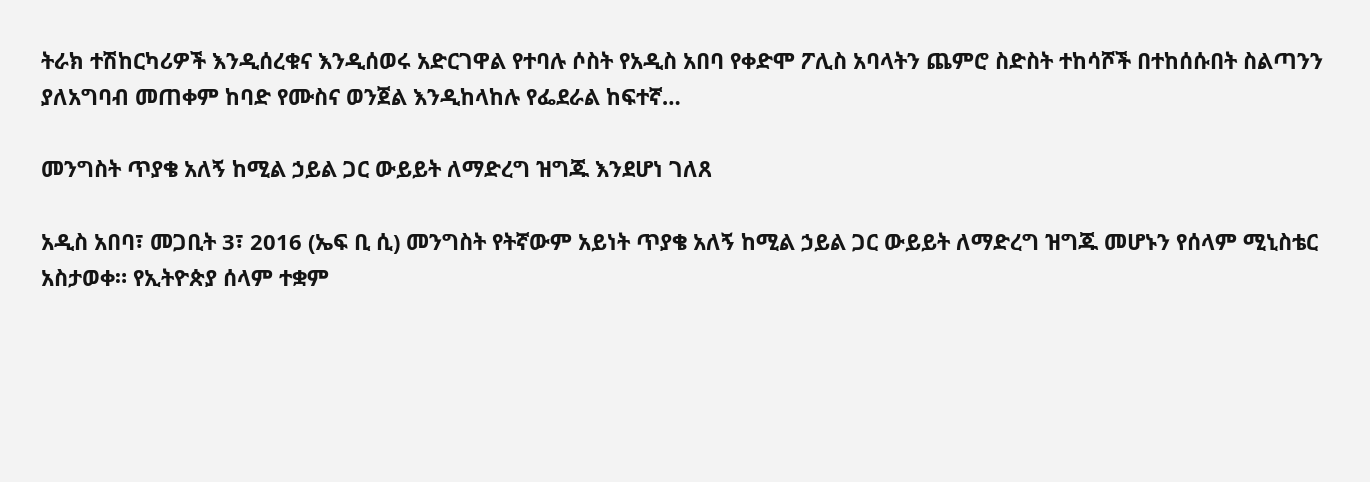ትራክ ተሽከርካሪዎች እንዲሰረቁና እንዲሰወሩ አድርገዋል የተባሉ ሶስት የአዲስ አበባ የቀድሞ ፖሊስ አባላትን ጨምሮ ስድስት ተከሳሾች በተከሰሱበት ስልጣንን ያለአግባብ መጠቀም ከባድ የሙስና ወንጀል እንዲከላከሉ የፌደራል ከፍተኛ…

መንግስት ጥያቄ አለኝ ከሚል ኃይል ጋር ውይይት ለማድረግ ዝግጁ እንደሆነ ገለጸ

አዲስ አበባ፣ መጋቢት 3፣ 2016 (ኤፍ ቢ ሲ) መንግስት የትኛውም አይነት ጥያቄ አለኝ ከሚል ኃይል ጋር ውይይት ለማድረግ ዝግጁ መሆኑን የሰላም ሚኒስቴር አስታወቀ። የኢትዮጵያ ሰላም ተቋም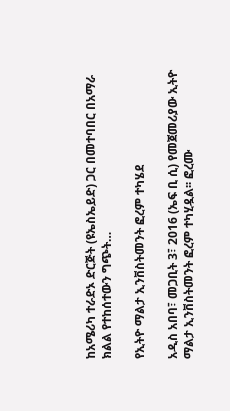ከአሜሪካ ተራድኦ ድርጅት (ዩኤስኤይድ) ጋር በመተባበር በአማራ ክልል የተከሰተውን ግጭት…

የኢትዮ ማልታ ኢንቨስትመንት ፎረም ተካሄደ

አዲስ አበባ፣ መጋቢት 3፣ 2016 (ኤፍ ቢ ሲ) የመጀመሪያው ኢትዮ ማልታ ኢንቨስትመንት ፎረም ተካሂዷል፡፡ ፎረሙ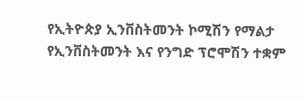የኢትዮጵያ ኢንቨስትመንት ኮሚሽን የማልታ የኢንቨስትመንት እና የንግድ ፕሮሞሽን ተቋም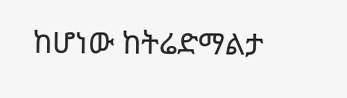ከሆነው ከትሬድማልታ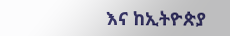እና ከኢትዮጵያ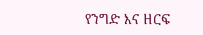የንግድ እና ዘርፍ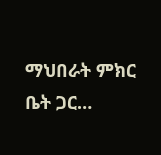ማህበራት ምክር ቤት ጋር…